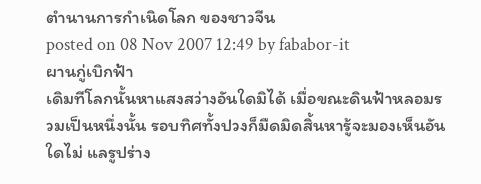ตำนานการกำเนิดโลก ของชาวจีน
posted on 08 Nov 2007 12:49 by fababor-it
ผานกู่เบิกฟ้า
เดิมทีโลกนั้นหาแสงสว่างอันใดมิได้ เมื่อขณะดินฟ้าหลอมรวมเป็นหนึ่งนั้น รอบทิศทั้งปวงก็มืดมิดสิ้นหารู้จะมองเห็นอันใดไม่ แลรูปร่าง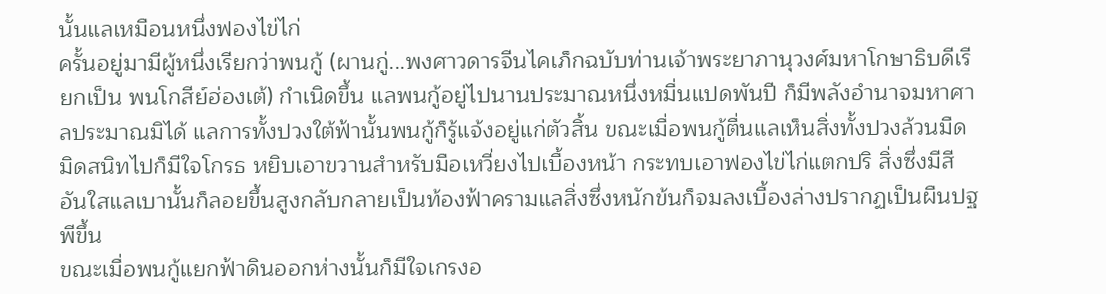นั้นแลเหมือนหนึ่งฟองไข่ไก่
ครั้นอยู่มามีผู้หนึ่งเรียกว่าพนกู้ (ผานกู่...พงศาวดารจีนไคเภ็กฉบับท่านเจ้าพระยาภานุวงศ์มหาโกษาธิบดีเรียกเป็น พนโกสีย์ฮ่องเต้) กำเนิดขึ้น แลพนกู้อยู่ไปนานประมาณหนึ่งหมื่นแปดพันปี ก็มีพลังอำนาจมหาศาลประมาณมิได้ แลการทั้งปวงใต้ฟ้านั้นพนกู้ก็รู้แจ้งอยู่แก่ตัวสิ้น ขณะเมื่อพนกู้ตื่นแลเห็นสิ่งทั้งปวงล้วนมืดมิดสนิทไปก็มีใจโกรธ หยิบเอาขวานสำหรับมือเหวี่ยงไปเบื้องหน้า กระทบเอาฟองไข่ไก่แตกปริ สิ่งซึ่งมีสีอันใสแลเบานั้นก็ลอยขึ้นสูงกลับกลายเป็นท้องฟ้าครามแลสิ่งซึ่งหนักข้นก็จมลงเบื้องล่างปรากฏเป็นผืนปฐพีขึ้น
ขณะเมื่อพนกู้แยกฟ้าดินออกห่างนั้นก็มีใจเกรงอ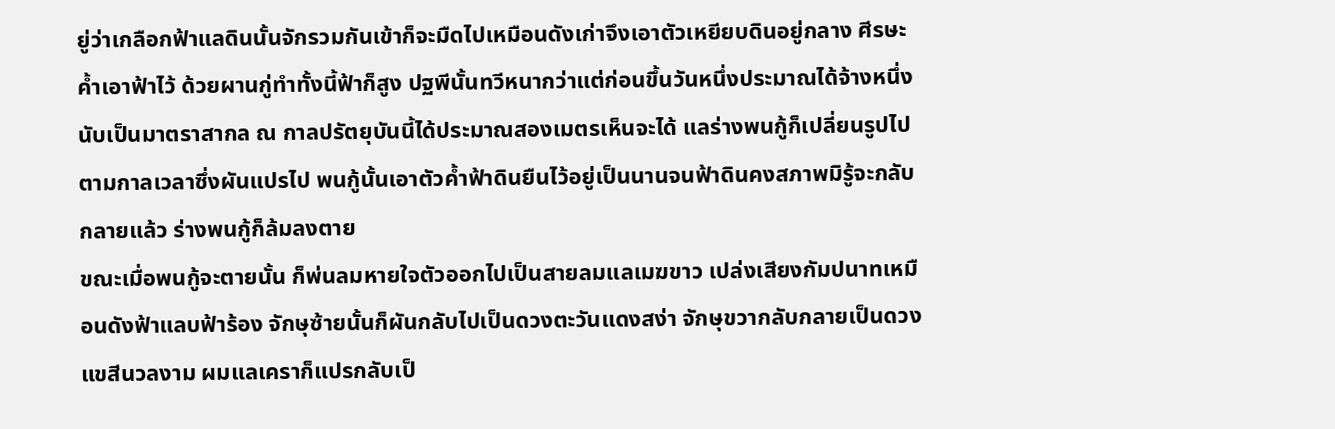ยู่ว่าเกลือกฟ้าแลดินนั้นจักรวมกันเข้าก็จะมืดไปเหมือนดังเก่าจึงเอาตัวเหยียบดินอยู่กลาง ศีรษะค้ำเอาฟ้าไว้ ด้วยผานกู่ทำทั้งนี้ฟ้าก็สูง ปฐพีนั้นทวีหนากว่าแต่ก่อนขึ้นวันหนึ่งประมาณได้จ้างหนึ่ง นับเป็นมาตราสากล ณ กาลปรัตยุบันนี้ได้ประมาณสองเมตรเห็นจะได้ แลร่างพนกู้ก็เปลี่ยนรูปไปตามกาลเวลาซึ่งผันแปรไป พนกู้นั้นเอาตัวค้ำฟ้าดินยืนไว้อยู่เป็นนานจนฟ้าดินคงสภาพมิรู้จะกลับกลายแล้ว ร่างพนกู้ก็ล้มลงตาย
ขณะเมื่อพนกู้จะตายนั้น ก็พ่นลมหายใจตัวออกไปเป็นสายลมแลเมฆขาว เปล่งเสียงกัมปนาทเหมือนดังฟ้าแลบฟ้าร้อง จักษุซ้ายนั้นก็ผันกลับไปเป็นดวงตะวันแดงสง่า จักษุขวากลับกลายเป็นดวงแขสีนวลงาม ผมแลเคราก็แปรกลับเป็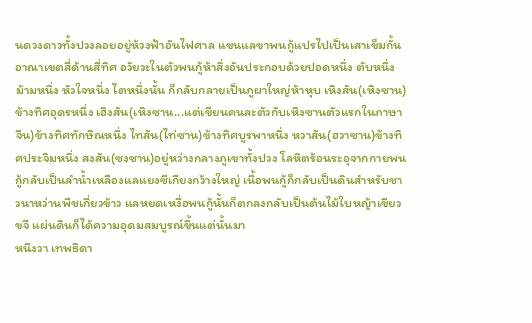นดวงดาวทั้งปวงลอยอยู่ห้วงฟ้าอันไฟศาล แขนแลขาพนกู้แปรไปเป็นเสาเข็มกั้นอาณาเขตสี่ด้านสี่ทิศ อวัยวะในตัวพนกู้ห้าสิ่งอันประกอบด้วยปอดหนึ่ง ตับหนึ่ง ม้ามหนึ่ง หัวใจหนึ่ง ไตหนึ่งนั้น ก็กลับกลายเป็นภูผาใหญ่ห้าหุบ เหิงสัน(เหิงซาน)ข้างทิศอุดรหนึ่ง เฮิงสัน(เหิงซาน...แต่เขียนคนละตัวกับเหิงซานตัวแรกในภาษาจีน)ข้างทิศทักษิณหนึ่ง ไทสัน(ไท่ซาน)ข้างทิศบูรพาหนึ่ง หวาสัน(ฮวาซาน)ข้างทิศประจิมหนึ่ง สงสัน(ซงซาน)อยู่หว่างกลางภูเขาทั้งปวง โลหิตร้อนระอุจากกายพนกู้กลับเป็นลำน้ำเหลืองแลแยงซีเกียงกว้างใหญ่ เนื้อพนกู้ก็กลับเป็นดินสำหรับชาวนาหว่านพืชเกี่ยวข้าว แลหยดเหงื่อพนกู้นั้นก็ตกลงกลับเป็นต้นไม้ใบหญ้าเขียวขจี แผ่นดินก็ได้ความอุดมสมบูรณ์ขึ้นแต่นั้นมา
หนึงวา เทพธิดา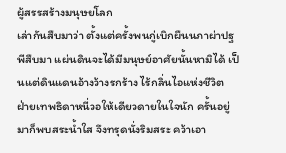ผู้สรรสร้างมนุษยโลก
เล่ากันสืบมาว่า ตั้งแต่ครั้งพนกู่เบิกผืนนภาผ่าปฐพีสืบมา แผ่นดินจะได้มีมนุษย์อาศัยนั้นหามิได้ เป็นแต่ดินแดนอ้างว้างรกร้าง ไร้กลิ่นไอแห่งชีวิต
ฝ่ายเทพธิดาหนี่วอให้เดียวดายในใจนัก ครั้นอยู่มาก็พบสระน้ำใส จึงทรุดนั่งริมสระ คว้าเอา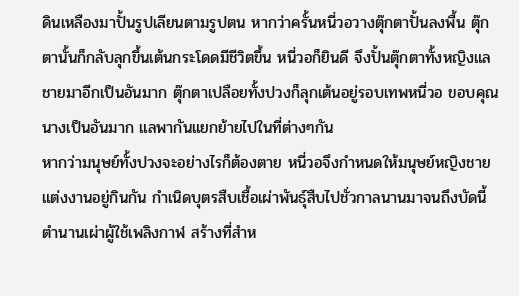ดินเหลืองมาปั้นรูปเลียนตามรูปตน หากว่าครั้นหนี่วอวางตุ๊กตาปั้นลงพื้น ตุ๊กตานั้นก็กลับลุกขึ้นเต้นกระโดดมีชีวิตขึ้น หนี่วอก็ยินดี จึงปั้นตุ๊กตาทั้งหญิงแลชายมาอีกเป็นอันมาก ตุ๊กตาเปลือยทั้งปวงก็ลุกเต้นอยู่รอบเทพหนี่วอ ขอบคุณนางเป็นอันมาก แลพากันแยกย้ายไปในที่ต่างๆกัน
หากว่ามนุษย์ทั้งปวงจะอย่างไรก็ต้องตาย หนี่วอจึงกำหนดให้มนุษย์หญิงชายแต่งงานอยู่กินกัน กำเนิดบุตรสืบเชื้อเผ่าพันธุ์สืบไปชั่วกาลนานมาจนถึงบัดนี้
ตำนานเผ่าผู้ใช้เพลิงกาฬ สร้างที่สำห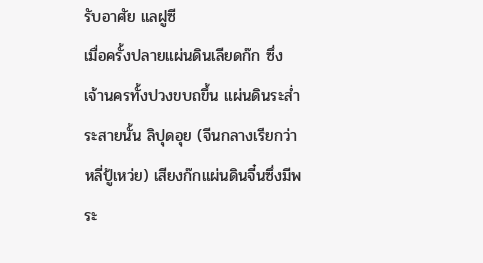รับอาศัย แลฝูซี
เมื่อครั้งปลายแผ่นดินเลียดก๊ก ซึ่งเจ้านครทั้งปวงขบถขึ้น แผ่นดินระส่ำระสายนั้น ลิปุดอุย (จีนกลางเรียกว่า หลี่ปู้เหว่ย) เสียงก๊กแผ่นดินจี๋นซึ่งมีพระ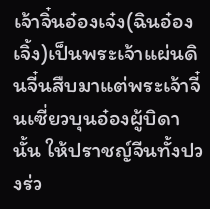เจ้าจิ๋นอ๋องเจ๋ง(ฉินอ๋องเจิ้ง)เป็นพระเจ้าแผ่นดินจี๋นสืบมาแต่พระเจ้าจี๋นเซี่ยวบุนอ๋องผู้บิดานั้น ให้ปราชญ์จีนทั้งปวงร่ว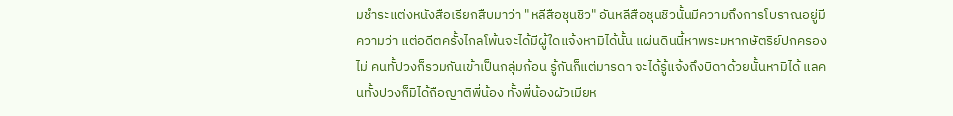มชำระแต่งหนังสือเรียกสืบมาว่า "หลีสือชุนชิว" อันหลีสือชุนชิวนั้นมีความถึงการโบราณอยู่มีความว่า แต่อดีตครั้งไกลโพ้นจะได้มีผู้ใดแจ้งหามิได้นั้น แผ่นดินนี้หาพระมหากษัตริย์ปกครองไม่ คนทั้ปวงก็รวมกันเข้าเป็นกลุ่มก้อน รู้กันก็แต่มารดา จะได้รู้แจ้งถึงบิดาด้วยนั้นหามิได้ แลคนทั้งปวงก็มิได้ถือญาติพี่น้อง ทั้งพี่น้องผัวเมียห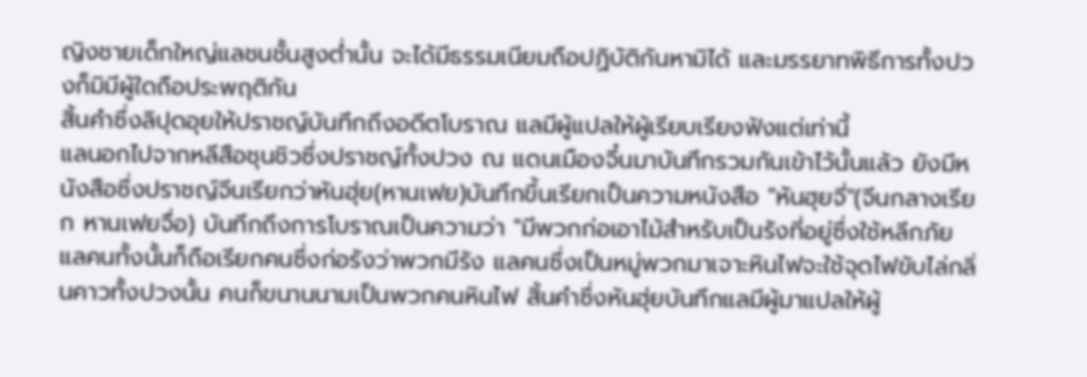ญิงชายเด็กใหญ่แลชนชั้นสูงต่ำนั้น จะได้มีธรรมเนียมถือปฏิบัติกันหามิได้ และมรรยาทพิธีการทั้งปวงก็มิมีผู้ใดถือประพฤติกัน
สิ้นคำซึ่งลิปุดอุยให้ปราชญ์บันทึกถึงอดีตโบราณ แลมีผู้แปลให้ผู้เรียบเรียงฟังแต่เท่านี้
แลนอกไปจากหลีสือชุนชิวซึ่งปราชญ์ทั้งปวง ณ แดนเมืองจี๋นมาบันทึกรวมกันเข้าไว้นั้นแล้ว ยังมีหนังสือซึ่งปราชญ์จีนเรียกว่าหันฮุ่ย(หานเฟย)บันทึกขึ้นเรียกเป็นความหนังสือ "หันฮุยจี่"(จีนกลางเรียก หานเฟยจื่อ) บันทึกถึงการโบราณเป็นความว่า "มีพวกก่อเอาไม้สำหรับเป็นรังที่อยู่ซึ่งใช้หลีกภัย แลคนทั้งนั้นก็ถือเรียกคนซึ่งก่อรังว่าพวกมีรัง แลคนซึ่งเป็นหมู่พวกมาเจาะหินไฟจะใช้จุดไฟขับไล่กลิ่นคาวทั้งปวงนั้น คนก็ขนานนามเป็นพวกคนหินไฟ สิ้นคำซึ่งหันฮุ่ยบันทึกแลมีผู้มาแปลให้ผู้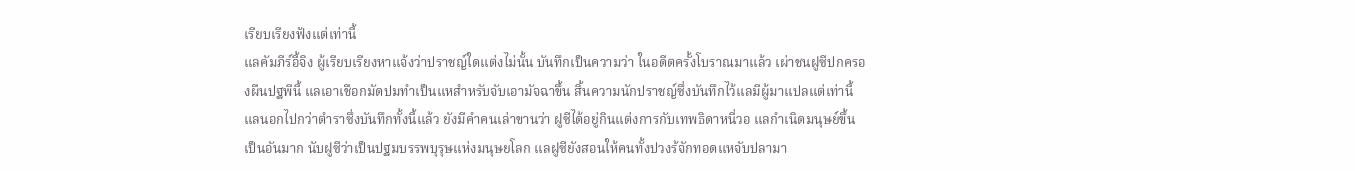เรียบเรียงฟังแต่เท่านี้
แลคัมภีร์อี้จิง ผู้เรียบเรียงหาแจ้งว่าปราชญ์ใดแต่งไม่นั้น บันทึกเป็นความว่า ในอดีตครั้งโบราณมาแล้ว เผ่าชนฝูซีปกครองผืนปฐพีนี้ แลเอาเชือกมัดปมทำเป็นแหสำหรับจับเอามัจฉาขึ้น สิ้นความนักปราชญ์ซึ่งบันทึกไว้แลมีผู้มาแปลแต่เท่านี้
แลนอกไปกว่าตำราซึ่งบันทึกทั้งนี้แล้ว ยังมีคำคนเล่าขานว่า ฝูซีได้อยู่กินแต่งการกับเทพธิดาหนี่วอ แลกำเนิดมนุษย์ขึ้นเป็นอันมาก นับฝูซีว่าเป็นปฐมบรรพบุรุษแห่งมนุษยโลก แลฝูซียังสอนให้คนทั้งปวงร้จักทอดแหจับปลามา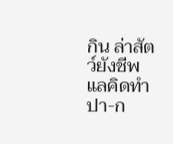กิน ล่าสัตว์ยังชีพ แลคิดทำปา-ก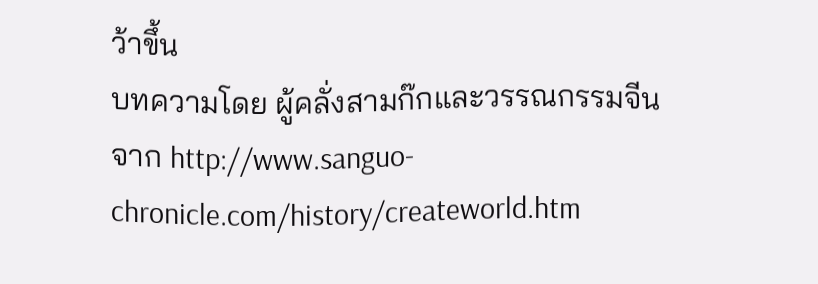ว้าขึ้น
บทความโดย ผู้คลั่งสามก๊กและวรรณกรรมจีน
จาก http://www.sanguo-chronicle.com/history/createworld.htm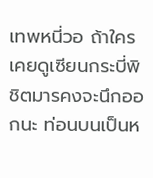เทพหนี่วอ ถ้าใครเคยดูเซียนกระบี่พิชิตมารคงจะนึกออกนะ ท่อนบนเป็นห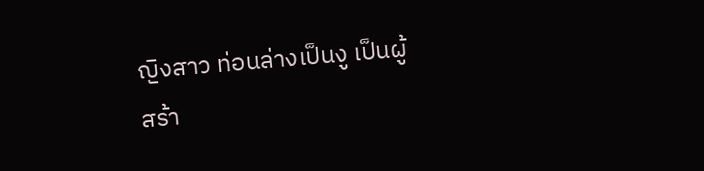ญิงสาว ท่อนล่างเป็นงู เป็นผู้สร้า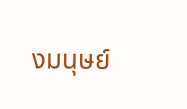งมนุษย์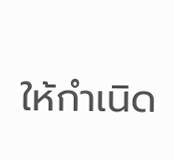ให้กำเนิด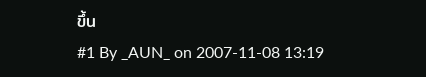ขึ้น
#1 By _AUN_ on 2007-11-08 13:19